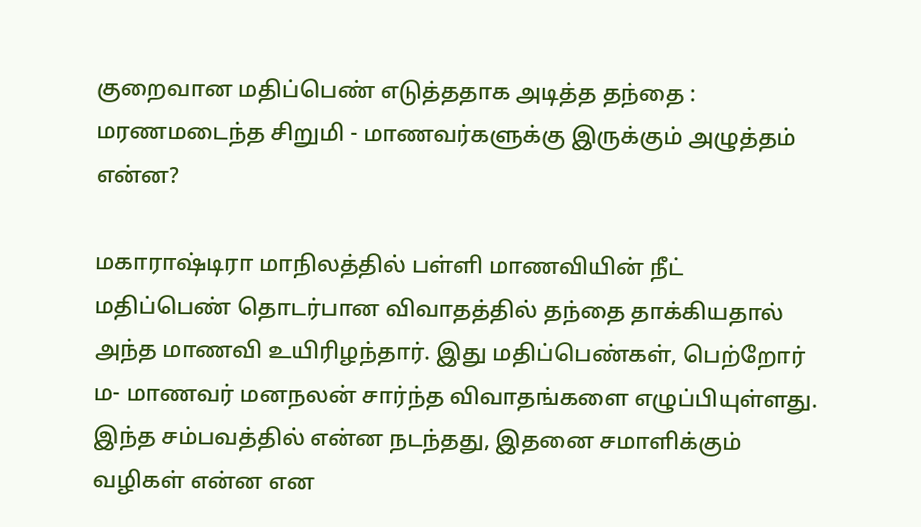குறைவான மதிப்பெண் எடுத்ததாக அடித்த தந்தை : மரணமடைந்த சிறுமி - மாணவர்களுக்கு இருக்கும் அழுத்தம் என்ன?

மகாராஷ்டிரா மாநிலத்தில் பள்ளி மாணவியின் நீட் மதிப்பெண் தொடர்பான விவாதத்தில் தந்தை தாக்கியதால் அந்த மாணவி உயிரிழந்தார். இது மதிப்பெண்கள், பெற்றோர் ம- மாணவர் மனநலன் சார்ந்த விவாதங்களை எழுப்பியுள்ளது. இந்த சம்பவத்தில் என்ன நடந்தது, இதனை சமாளிக்கும் வழிகள் என்ன என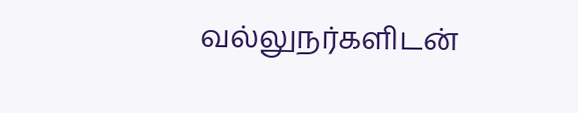வல்லுநர்களிடன்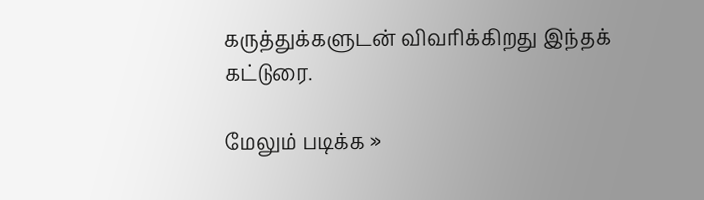கருத்துக்களுடன் விவரிக்கிறது இந்தக் கட்டுரை.

மேலும் படிக்க »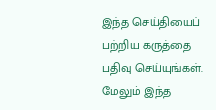இந்த செய்தியைப் பற்றிய கருத்தை பதிவு செய்யுங்கள். மேலும் இந்த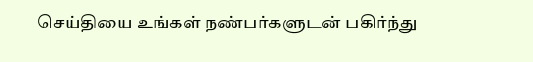செய்தியை உங்கள் நண்பர்களுடன் பகிர்ந்து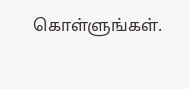கொள்ளுங்கள்.